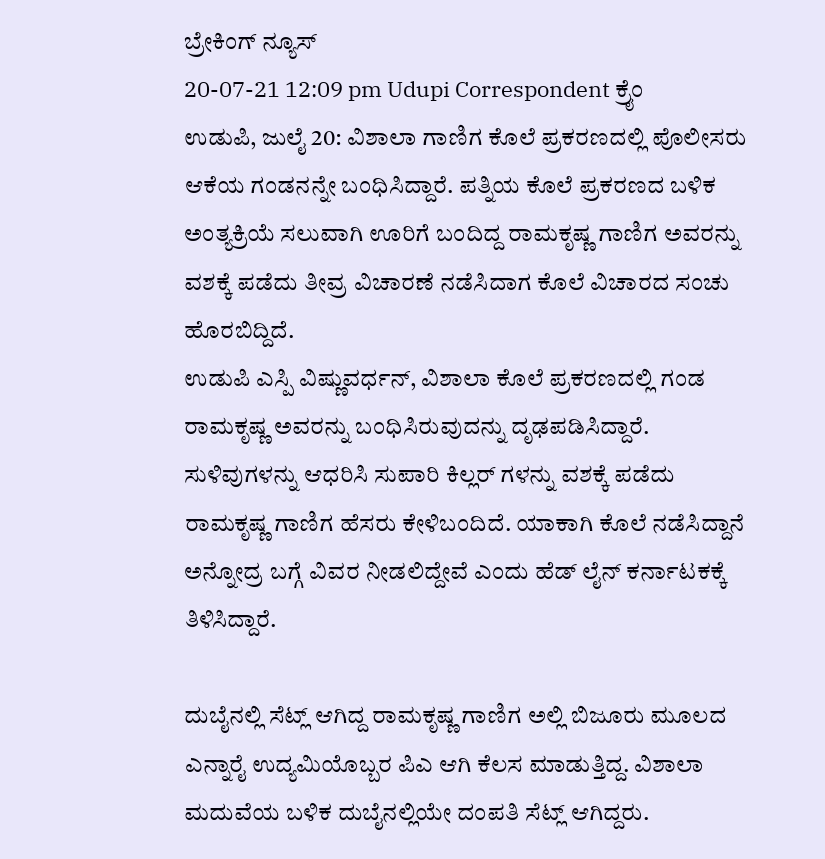ಬ್ರೇಕಿಂಗ್ ನ್ಯೂಸ್
20-07-21 12:09 pm Udupi Correspondent ಕ್ರೈಂ
ಉಡುಪಿ, ಜುಲೈ 20: ವಿಶಾಲಾ ಗಾಣಿಗ ಕೊಲೆ ಪ್ರಕರಣದಲ್ಲಿ ಪೊಲೀಸರು ಆಕೆಯ ಗಂಡನನ್ನೇ ಬಂಧಿಸಿದ್ದಾರೆ. ಪತ್ನಿಯ ಕೊಲೆ ಪ್ರಕರಣದ ಬಳಿಕ ಅಂತ್ಯಕ್ರಿಯೆ ಸಲುವಾಗಿ ಊರಿಗೆ ಬಂದಿದ್ದ ರಾಮಕೃಷ್ಣ ಗಾಣಿಗ ಅವರನ್ನು ವಶಕ್ಕೆ ಪಡೆದು ತೀವ್ರ ವಿಚಾರಣೆ ನಡೆಸಿದಾಗ ಕೊಲೆ ವಿಚಾರದ ಸಂಚು ಹೊರಬಿದ್ದಿದೆ.
ಉಡುಪಿ ಎಸ್ಪಿ ವಿಷ್ಣುವರ್ಧನ್, ವಿಶಾಲಾ ಕೊಲೆ ಪ್ರಕರಣದಲ್ಲಿ ಗಂಡ ರಾಮಕೃಷ್ಣ ಅವರನ್ನು ಬಂಧಿಸಿರುವುದನ್ನು ದೃಢಪಡಿಸಿದ್ದಾರೆ. ಸುಳಿವುಗಳನ್ನು ಆಧರಿಸಿ ಸುಪಾರಿ ಕಿಲ್ಲರ್ ಗಳನ್ನು ವಶಕ್ಕೆ ಪಡೆದು ರಾಮಕೃಷ್ಣ ಗಾಣಿಗ ಹೆಸರು ಕೇಳಿಬಂದಿದೆ. ಯಾಕಾಗಿ ಕೊಲೆ ನಡೆಸಿದ್ದಾನೆ ಅನ್ನೋದ್ರ ಬಗ್ಗೆ ವಿವರ ನೀಡಲಿದ್ದೇವೆ ಎಂದು ಹೆಡ್ ಲೈನ್ ಕರ್ನಾಟಕಕ್ಕೆ ತಿಳಿಸಿದ್ದಾರೆ.

ದುಬೈನಲ್ಲಿ ಸೆಟ್ಲ್ ಆಗಿದ್ದ ರಾಮಕೃಷ್ಣ ಗಾಣಿಗ ಅಲ್ಲಿ ಬಿಜೂರು ಮೂಲದ ಎನ್ನಾರೈ ಉದ್ಯಮಿಯೊಬ್ಬರ ಪಿಎ ಆಗಿ ಕೆಲಸ ಮಾಡುತ್ತಿದ್ದ. ವಿಶಾಲಾ ಮದುವೆಯ ಬಳಿಕ ದುಬೈನಲ್ಲಿಯೇ ದಂಪತಿ ಸೆಟ್ಲ್ ಆಗಿದ್ದರು.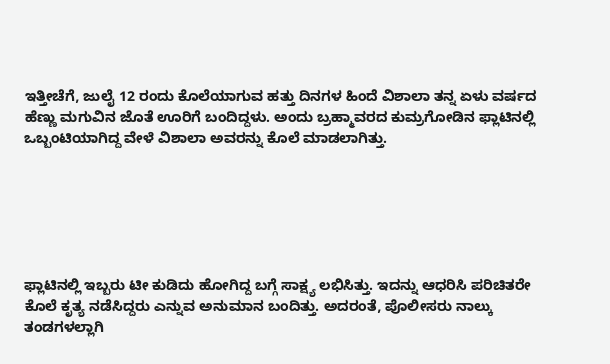ಇತ್ತೀಚೆಗೆ, ಜುಲೈ 12 ರಂದು ಕೊಲೆಯಾಗುವ ಹತ್ತು ದಿನಗಳ ಹಿಂದೆ ವಿಶಾಲಾ ತನ್ನ ಏಳು ವರ್ಷದ ಹೆಣ್ಣು ಮಗುವಿನ ಜೊತೆ ಊರಿಗೆ ಬಂದಿದ್ದಳು. ಅಂದು ಬ್ರಹ್ಮಾವರದ ಕುಮ್ರಗೋಡಿನ ಫ್ಲಾಟಿನಲ್ಲಿ ಒಬ್ಬಂಟಿಯಾಗಿದ್ದ ವೇಳೆ ವಿಶಾಲಾ ಅವರನ್ನು ಕೊಲೆ ಮಾಡಲಾಗಿತ್ತು.






ಫ್ಲಾಟಿನಲ್ಲಿ ಇಬ್ಬರು ಟೀ ಕುಡಿದು ಹೋಗಿದ್ದ ಬಗ್ಗೆ ಸಾಕ್ಷ್ಯ ಲಭಿಸಿತ್ತು. ಇದನ್ನು ಆಧರಿಸಿ ಪರಿಚಿತರೇ ಕೊಲೆ ಕೃತ್ಯ ನಡೆಸಿದ್ದರು ಎನ್ನುವ ಅನುಮಾನ ಬಂದಿತ್ತು. ಅದರಂತೆ, ಪೊಲೀಸರು ನಾಲ್ಕು ತಂಡಗಳಲ್ಲಾಗಿ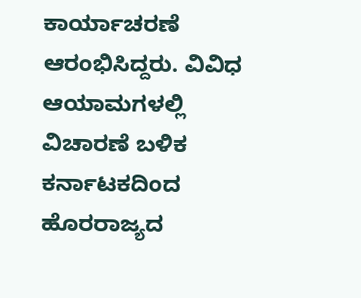ಕಾರ್ಯಾಚರಣೆ ಆರಂಭಿಸಿದ್ದರು. ವಿವಿಧ ಆಯಾಮಗಳಲ್ಲಿ ವಿಚಾರಣೆ ಬಳಿಕ ಕರ್ನಾಟಕದಿಂದ ಹೊರರಾಜ್ಯದ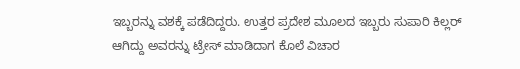ಇಬ್ಬರನ್ನು ವಶಕ್ಕೆ ಪಡೆದಿದ್ದರು. ಉತ್ತರ ಪ್ರದೇಶ ಮೂಲದ ಇಬ್ಬರು ಸುಪಾರಿ ಕಿಲ್ಲರ್ ಆಗಿದ್ದು ಅವರನ್ನು ಟ್ರೇಸ್ ಮಾಡಿದಾಗ ಕೊಲೆ ವಿಚಾರ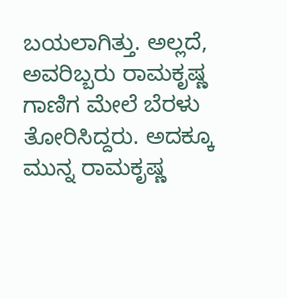ಬಯಲಾಗಿತ್ತು. ಅಲ್ಲದೆ, ಅವರಿಬ್ಬರು ರಾಮಕೃಷ್ಣ ಗಾಣಿಗ ಮೇಲೆ ಬೆರಳು ತೋರಿಸಿದ್ದರು. ಅದಕ್ಕೂ ಮುನ್ನ ರಾಮಕೃಷ್ಣ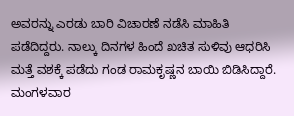ಅವರನ್ನು ಎರಡು ಬಾರಿ ವಿಚಾರಣೆ ನಡೆಸಿ ಮಾಹಿತಿ ಪಡೆದಿದ್ದರು. ನಾಲ್ಕು ದಿನಗಳ ಹಿಂದೆ ಖಚಿತ ಸುಳಿವು ಆಧರಿಸಿ ಮತ್ತೆ ವಶಕ್ಕೆ ಪಡೆದು ಗಂಡ ರಾಮಕೃಷ್ಣನ ಬಾಯಿ ಬಿಡಿಸಿದ್ದಾರೆ. ಮಂಗಳವಾರ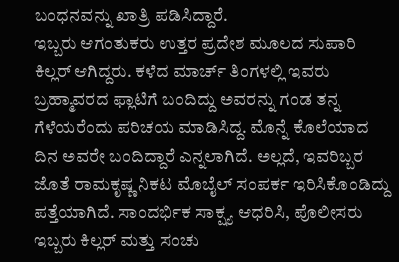ಬಂಧನವನ್ನು ಖಾತ್ರಿ ಪಡಿಸಿದ್ದಾರೆ.
ಇಬ್ಬರು ಆಗಂತುಕರು ಉತ್ತರ ಪ್ರದೇಶ ಮೂಲದ ಸುಪಾರಿ ಕಿಲ್ಲರ್ ಆಗಿದ್ದರು. ಕಳೆದ ಮಾರ್ಚ್ ತಿಂಗಳಲ್ಲಿ ಇವರು ಬ್ರಹ್ಮಾವರದ ಫ್ಲಾಟಿಗೆ ಬಂದಿದ್ದು ಅವರನ್ನು ಗಂಡ ತನ್ನ ಗೆಳೆಯರೆಂದು ಪರಿಚಯ ಮಾಡಿಸಿದ್ದ. ಮೊನ್ನೆ ಕೊಲೆಯಾದ ದಿನ ಅವರೇ ಬಂದಿದ್ದಾರೆ ಎನ್ನಲಾಗಿದೆ. ಅಲ್ಲದೆ, ಇವರಿಬ್ಬರ ಜೊತೆ ರಾಮಕೃಷ್ಣ ನಿಕಟ ಮೊಬೈಲ್ ಸಂಪರ್ಕ ಇರಿಸಿಕೊಂಡಿದ್ದು ಪತ್ತೆಯಾಗಿದೆ. ಸಾಂದರ್ಭಿಕ ಸಾಕ್ಷ್ಯ ಆಧರಿಸಿ, ಪೊಲೀಸರು ಇಬ್ಬರು ಕಿಲ್ಲರ್ ಮತ್ತು ಸಂಚು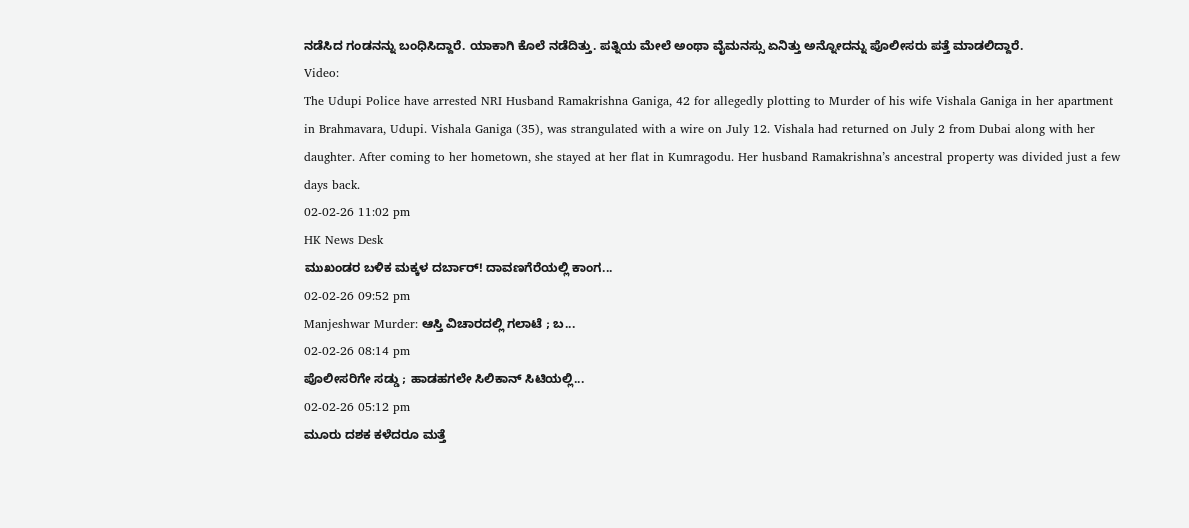ನಡೆಸಿದ ಗಂಡನನ್ನು ಬಂಧಿಸಿದ್ದಾರೆ. ಯಾಕಾಗಿ ಕೊಲೆ ನಡೆದಿತ್ತು. ಪತ್ನಿಯ ಮೇಲೆ ಅಂಥಾ ವೈಮನಸ್ಸು ಏನಿತ್ತು ಅನ್ನೋದನ್ನು ಪೊಲೀಸರು ಪತ್ತೆ ಮಾಡಲಿದ್ದಾರೆ.
Video:
The Udupi Police have arrested NRI Husband Ramakrishna Ganiga, 42 for allegedly plotting to Murder of his wife Vishala Ganiga in her apartment in Brahmavara, Udupi. Vishala Ganiga (35), was strangulated with a wire on July 12. Vishala had returned on July 2 from Dubai along with her daughter. After coming to her hometown, she stayed at her flat in Kumragodu. Her husband Ramakrishna’s ancestral property was divided just a few days back.
02-02-26 11:02 pm
HK News Desk
ಮುಖಂಡರ ಬಳಿಕ ಮಕ್ಕಳ ದರ್ಬಾರ್! ದಾವಣಗೆರೆಯಲ್ಲಿ ಕಾಂಗ...
02-02-26 09:52 pm
Manjeshwar Murder: ಆಸ್ತಿ ವಿಚಾರದಲ್ಲಿ ಗಲಾಟೆ ; ಬ...
02-02-26 08:14 pm
ಪೊಲೀಸರಿಗೇ ಸಡ್ಡು ; ಹಾಡಹಗಲೇ ಸಿಲಿಕಾನ್ ಸಿಟಿಯಲ್ಲಿ...
02-02-26 05:12 pm
ಮೂರು ದಶಕ ಕಳೆದರೂ ಮತ್ತೆ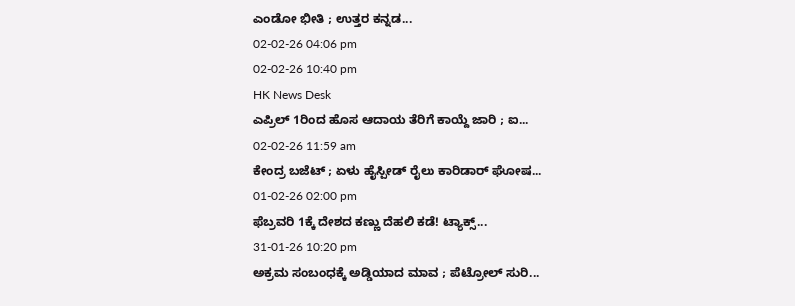ಎಂಡೋ ಭೀತಿ ; ಉತ್ತರ ಕನ್ನಡ...
02-02-26 04:06 pm
02-02-26 10:40 pm
HK News Desk
ಎಪ್ರಿಲ್ 1ರಿಂದ ಹೊಸ ಆದಾಯ ತೆರಿಗೆ ಕಾಯ್ದೆ ಜಾರಿ ; ಐ...
02-02-26 11:59 am
ಕೇಂದ್ರ ಬಜೆಟ್ ; ಏಳು ಹೈಸ್ಪೀಡ್ ರೈಲು ಕಾರಿಡಾರ್ ಘೋಷ...
01-02-26 02:00 pm
ಫೆಬ್ರವರಿ 1ಕ್ಕೆ ದೇಶದ ಕಣ್ಣು ದೆಹಲಿ ಕಡೆ! ಟ್ಯಾಕ್ಸ್...
31-01-26 10:20 pm
ಅಕ್ರಮ ಸಂಬಂಧಕ್ಕೆ ಅಡ್ಡಿಯಾದ ಮಾವ ; ಪೆಟ್ರೋಲ್ ಸುರಿ...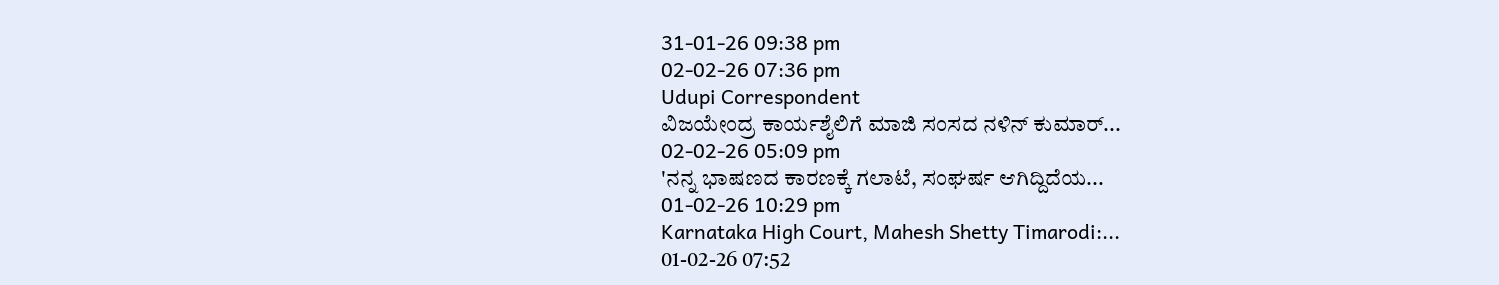31-01-26 09:38 pm
02-02-26 07:36 pm
Udupi Correspondent
ವಿಜಯೇಂದ್ರ ಕಾರ್ಯಶೈಲಿಗೆ ಮಾಜಿ ಸಂಸದ ನಳಿನ್ ಕುಮಾರ್...
02-02-26 05:09 pm
'ನನ್ನ ಭಾಷಣದ ಕಾರಣಕ್ಕೆ ಗಲಾಟೆ, ಸಂಘರ್ಷ ಆಗಿದ್ದಿದೆಯ...
01-02-26 10:29 pm
Karnataka High Court, Mahesh Shetty Timarodi:...
01-02-26 07:52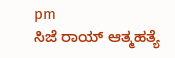pm
ಸಿಜೆ ರಾಯ್ ಆತ್ಮಹತ್ಯೆ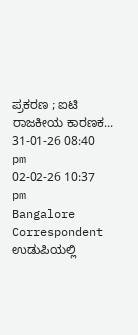ಪ್ರಕರಣ ; ಐಟಿ ರಾಜಕೀಯ ಕಾರಣಕ...
31-01-26 08:40 pm
02-02-26 10:37 pm
Bangalore Correspondent
ಉಡುಪಿಯಲ್ಲಿ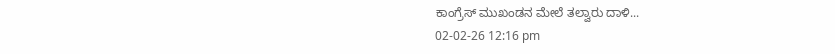ಕಾಂಗ್ರೆಸ್ ಮುಖಂಡನ ಮೇಲೆ ತಲ್ವಾರು ದಾಳಿ...
02-02-26 12:16 pm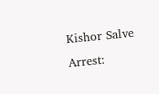Kishor Salve Arrest: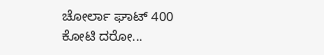ಚೋರ್ಲಾ ಘಾಟ್ 400 ಕೋಟಿ ದರೋ...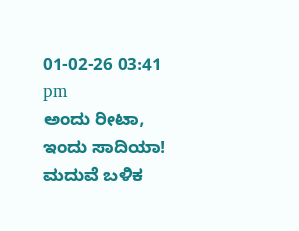01-02-26 03:41 pm
ಅಂದು ರೀಟಾ, ಇಂದು ಸಾದಿಯಾ! ಮದುವೆ ಬಳಿಕ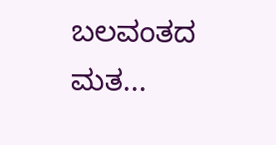ಬಲವಂತದ ಮತ...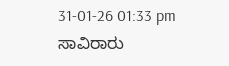31-01-26 01:33 pm
ಸಾವಿರಾರು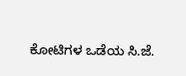ಕೋಟಿಗಳ ಒಡೆಯ ಸಿ.ಜೆ.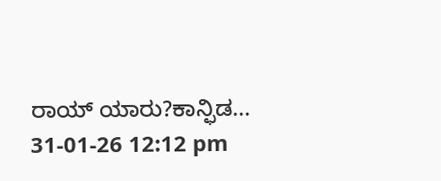ರಾಯ್ ಯಾರು?ಕಾನ್ಫಿಡ...
31-01-26 12:12 pm